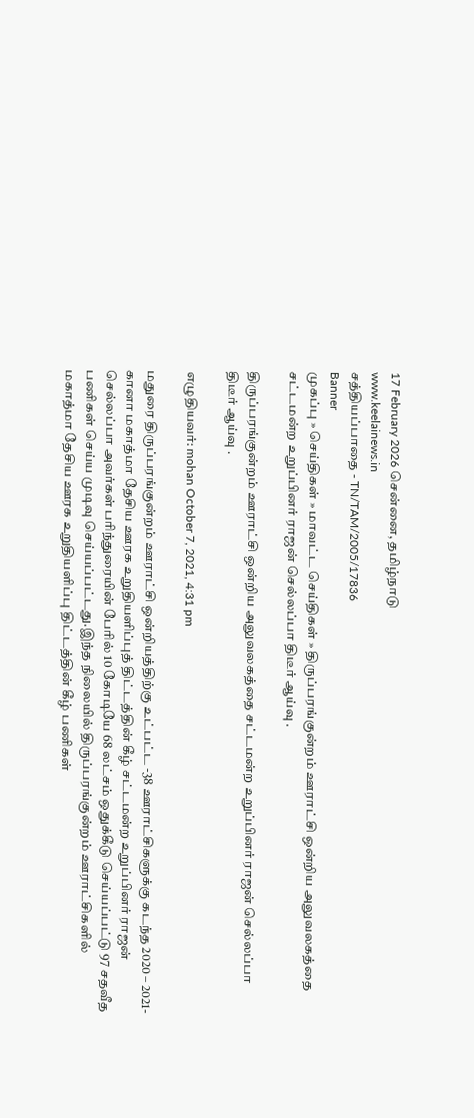17 February 2026 சென்னை, தமிழ்நாடு
www.keelainews.in
சத்தியப்பாதை - TN/TAM/2005/17836
Banner
முகப்பு » செய்திகள் » மாவட்ட செய்திகள் » திருப்பரங்குன்றம் ஊராட்சி ஒன்றிய அலுவலகத்தை சட்டமன்ற உறுப்பினர் ராஜன் செல்லப்பா திடீர் ஆய்வு .

திருப்பரங்குன்றம் ஊராட்சி ஒன்றிய அலுவலகத்தை சட்டமன்ற உறுப்பினர் ராஜன் செல்லப்பா திடீர் ஆய்வு .

எழுதியவர்: mohan October 7, 2021, 4:31 pm

மதுரை திருப்பரங்குன்றம் ஊராட்சி ஒன்றியத்திற்கு உட்பட்ட -38 ஊராட்சிகளுக்கு கடந்த 2020 – 2021-கானா மகாத்மா தேசிய ஊரக உறுதியளிப்புத் திட்டத்தின் கீழ் சட்டமன்ற உறுப்பினர் ராஜன் செல்லப்பா அவர்கள் பரிந்துரையின் பேரில் 10 கோடியே 68 லட்சம் ஒதுக்கீடு செய்யப்பட்டு 97 சதவீத பணிகள் செய்ய முடிவு செய்யப்பட்டது.இந்த நிலையில் திருப்பரங்குன்றம் ஊராட்சிகளில் மகாத்மா தேசிய ஊரக உறுதியளிப்பு திட்டத்தின் கீழ் பணிகள்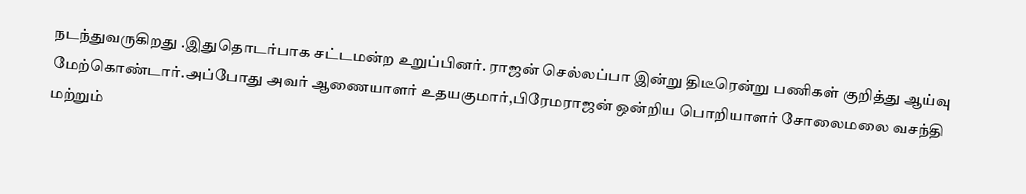நடந்துவருகிறது .இதுதொடர்பாக சட்டமன்ற உறுப்பினர். ராஜன் செல்லப்பா இன்று திடீரென்று பணிகள் குறித்து ஆய்வு மேற்கொண்டார்.அப்போது அவர் ஆணையாளர் உதயகுமார்,பிரேமராஜன் ஒன்றிய பொறியாளர் சோலைமலை வசந்தி மற்றும்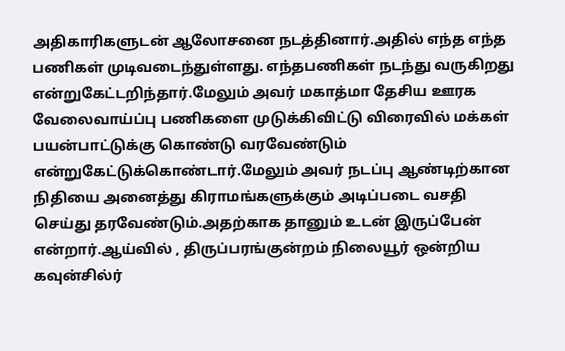அதிகாரிகளுடன் ஆலோசனை நடத்தினார்.அதில் எந்த எந்த பணிகள் முடிவடைந்துள்ளது. எந்தபணிகள் நடந்து வருகிறது என்றுகேட்டறிந்தார்.மேலும் அவர் மகாத்மா தேசிய ஊரக வேலைவாய்ப்பு பணிகளை முடுக்கிவிட்டு விரைவில் மக்கள் பயன்பாட்டுக்கு கொண்டு வரவேண்டும் என்றுகேட்டுக்கொண்டார்.மேலும் அவர் நடப்பு ஆண்டிற்கான நிதியை அனைத்து கிராமங்களுக்கும் அடிப்படை வசதி செய்து தரவேண்டும்.அதற்காக தானும் உடன் இருப்பேன் என்றார்.ஆய்வில் , திருப்பரங்குன்றம் நிலையூர் ஒன்றிய கவுன்சில்ர்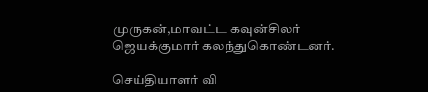முருகன்,மாவட்ட கவுன்சிலர் ஜெயக்குமார் கலந்துகொண்டனர்.

செய்தியாளர் வி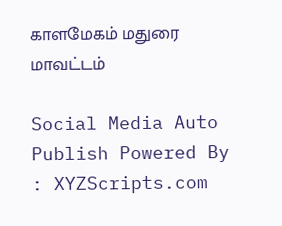காளமேகம் மதுரை மாவட்டம்

Social Media Auto Publish Powered By : XYZScripts.com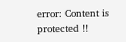error: Content is protected !!